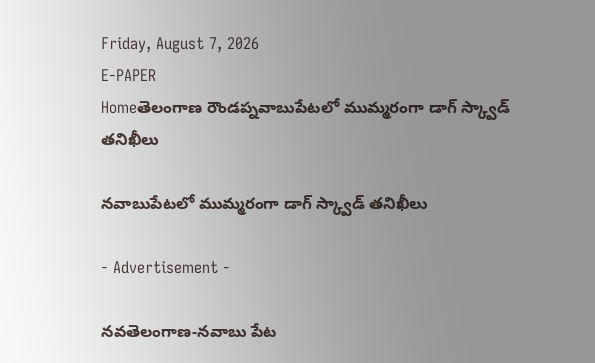Friday, August 7, 2026
E-PAPER
Homeతెలంగాణ రౌండప్నవాబుపేటలో ముమ్మరంగా డాగ్ స్క్వాడ్‌ తనిఖీలు

నవాబుపేటలో ముమ్మరంగా డాగ్ స్క్వాడ్‌ తనిఖీలు

- Advertisement -

నవతెలంగాణ-నవాబు పేట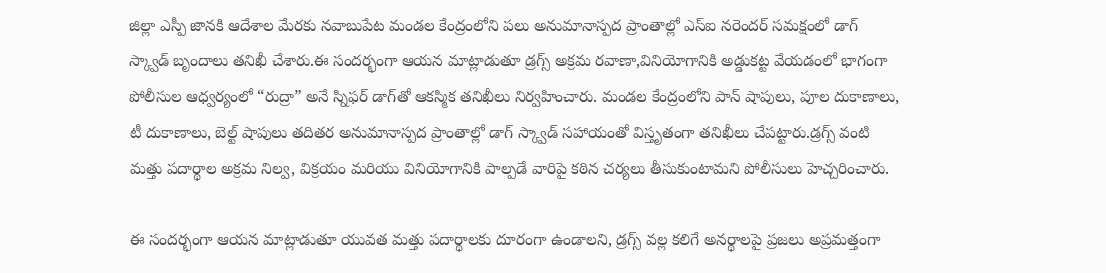జిల్లా ఎస్పీ జానకి ఆదేశాల మేరకు నవాబుపేట మండల కేంద్రంలోని పలు అనుమానాస్పద ప్రాంతాల్లో ఎస్ఐ నరెందర్ సమక్షంలో డాగ్ స్క్వాడ్ బృందాలు తనిఖీ చేశారు.ఈ సందర్భంగా ఆయన మాట్లాడుతూ డ్రగ్స్‌ అక్రమ రవాణా,వినియోగానికి అడ్డుకట్ట వేయడంలో భాగంగా పోలీసుల ఆధ్వర్యంలో “రుద్రా” అనే స్నిఫర్ డాగ్‌తో ఆకస్మిక తనిఖీలు నిర్వహించారు. మండల కేంద్రంలోని పాన్‌ షాపులు, పూల దుకాణాలు, టీ దుకాణాలు, బెల్ట్‌ షాపులు తదితర అనుమానాస్పద ప్రాంతాల్లో డాగ్‌ స్క్వాడ్‌ సహాయంతో విస్తృతంగా తనిఖీలు చేపట్టారు.డ్రగ్స్‌ వంటి మత్తు పదార్థాల అక్రమ నిల్వ, విక్రయం మరియు వినియోగానికి పాల్పడే వారిపై కఠిన చర్యలు తీసుకుంటామని పోలీసులు హెచ్చరించారు.

ఈ సందర్భంగా ఆయన మాట్లాడుతూ యువత మత్తు పదార్థాలకు దూరంగా ఉండాలని, డ్రగ్స్‌ వల్ల కలిగే అనర్థాలపై ప్రజలు అప్రమత్తంగా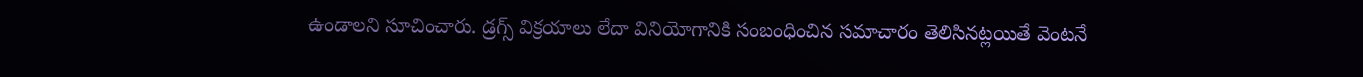ఉండాలని సూచించారు. డ్రగ్స్‌ విక్రయాలు లేదా వినియోగానికి సంబంధించిన సమాచారం తెలిసినట్లయితే వెంటనే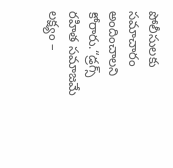పోలీసులకు సమాచారం అందించాలని కోరారు.“డ్రగ్స్‌ రహిత సమాజమే లక్ష్యం –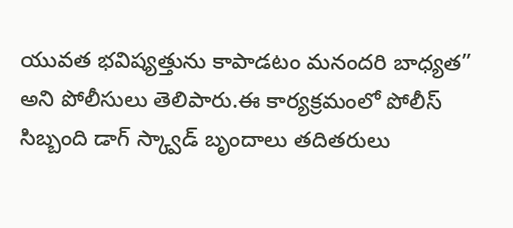యువత భవిష్యత్తును కాపాడటం మనందరి బాధ్యత” అని పోలీసులు తెలిపారు.ఈ కార్యక్రమంలో పోలీస్ సిబ్బంది డాగ్ స్క్వాడ్ బృందాలు తదితరులు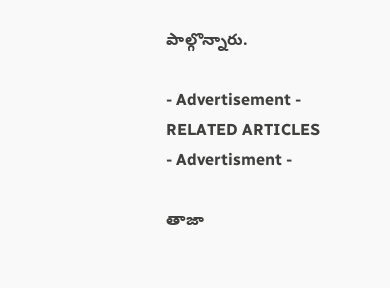పాల్గొన్నారు.

- Advertisement -
RELATED ARTICLES
- Advertisment -

తాజా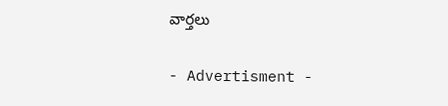వార్తలు

- Advertisment -